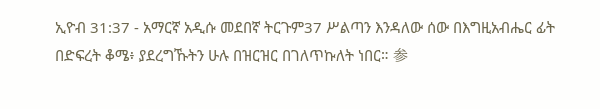ኢዮብ 31:37 - አማርኛ አዲሱ መደበኛ ትርጉም37 ሥልጣን እንዳለው ሰው በእግዚአብሔር ፊት በድፍረት ቆሜ፥ ያደረግኹትን ሁሉ በዝርዝር በገለጥኩለት ነበር። 参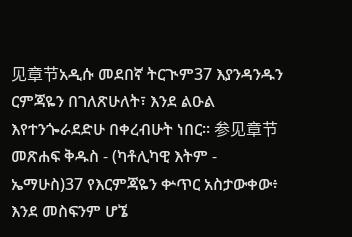见章节አዲሱ መደበኛ ትርጒም37 እያንዳንዱን ርምጃዬን በገለጽሁለት፣ እንደ ልዑል እየተንጐራደድሁ በቀረብሁት ነበር። 参见章节መጽሐፍ ቅዱስ - (ካቶሊካዊ እትም - ኤማሁስ)37 የእርምጃዬን ቍጥር አስታውቀው፥ እንደ መስፍንም ሆኜ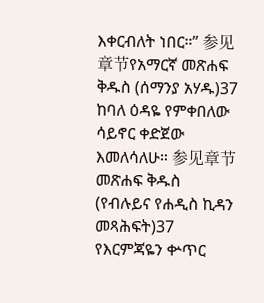እቀርብለት ነበር።” 参见章节የአማርኛ መጽሐፍ ቅዱስ (ሰማንያ አሃዱ)37 ከባለ ዕዳዬ የምቀበለው ሳይኖር ቀድጀው እመለሳለሁ። 参见章节መጽሐፍ ቅዱስ (የብሉይና የሐዲስ ኪዳን መጻሕፍት)37 የእርምጃዬን ቍጥር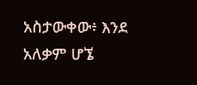አስታውቀው፥ እንደ አለቃም ሆኜ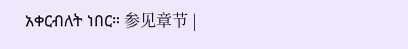አቀርብለት ነበር። 参见章节 |